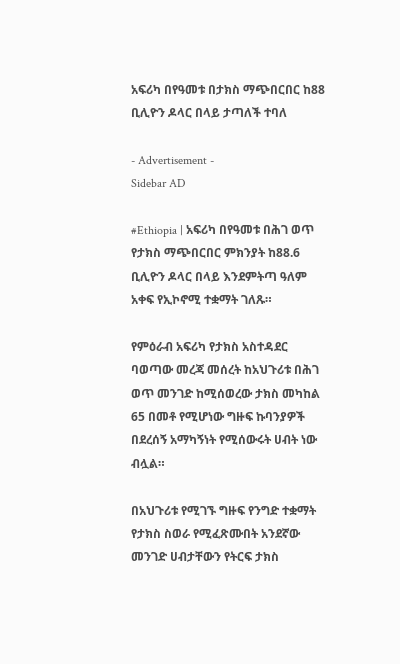አፍሪካ በየዓመቱ በታክስ ማጭበርበር ከ88 ቢሊዮን ዶላር በላይ ታጣለች ተባለ

- Advertisement -
Sidebar AD

#Ethiopia | አፍሪካ በየዓመቱ በሕገ ወጥ የታክስ ማጭበርበር ምክንያት ከ88.6 ቢሊዮን ዶላር በላይ እንደምትጣ ዓለም አቀፍ የኢኮኖሚ ተቋማት ገለጹ።

የምዕራብ አፍሪካ የታክስ አስተዳደር ባወጣው መረጃ መሰረት ከአህጉሪቱ በሕገ ወጥ መንገድ ከሚሰወረው ታክስ መካከል 65 በመቶ የሚሆነው ግዙፍ ኩባንያዎች በደረሰኝ አማካኝነት የሚሰውሩት ሀብት ነው ብሏል።

በአህጉሪቱ የሚገኙ ግዙፍ የንግድ ተቋማት የታክስ ስወራ የሚፈጽሙበት አንደኛው መንገድ ሀብታቸውን የትርፍ ታክስ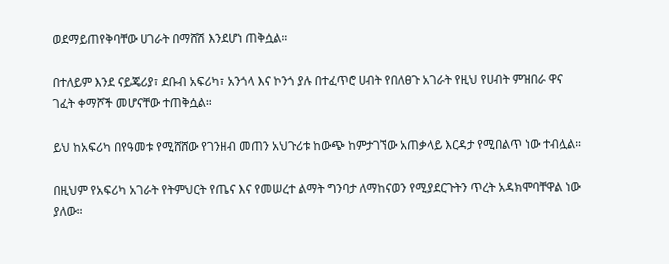ወደማይጠየቅባቸው ሀገራት በማሸሽ እንደሆነ ጠቅሷል።

በተለይም እንደ ናይጄሪያ፣ ደቡብ አፍሪካ፣ አንጎላ እና ኮንጎ ያሉ በተፈጥሮ ሀብት የበለፀጉ አገራት የዚህ የሀብት ምዝበራ ዋና ገፈት ቀማሾች መሆናቸው ተጠቅሷል።

ይህ ከአፍሪካ በየዓመቱ የሚሸሸው የገንዘብ መጠን አህጉሪቱ ከውጭ ከምታገኘው አጠቃላይ እርዳታ የሚበልጥ ነው ተብሏል።

በዚህም የአፍሪካ አገራት የትምህርት የጤና እና የመሠረተ ልማት ግንባታ ለማከናወን የሚያደርጉትን ጥረት አዳክሞባቸዋል ነው ያለው።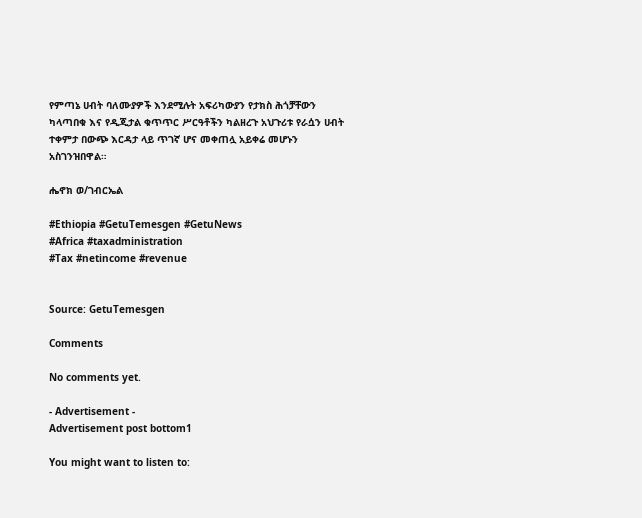የምጣኔ ሀብት ባለሙያዎች እንደሚሉት አፍሪካውያን የታክስ ሕጎቻቸውን ካላጣበቁ እና የዲጂታል ቁጥጥር ሥርዓቶችን ካልዘረጉ አህጉሪቱ የራሷን ሀብት ተቀምታ በውጭ እርዳታ ላይ ጥገኛ ሆና መቀጠሏ አይቀሬ መሆኑን አስገንዝበዋል።

ሔኖክ ወ/ገብርኤል

#Ethiopia #GetuTemesgen #GetuNews
#Africa #taxadministration
#Tax #netincome #revenue


Source: GetuTemesgen

Comments

No comments yet.

- Advertisement -
Advertisement post bottom1

You might want to listen to: